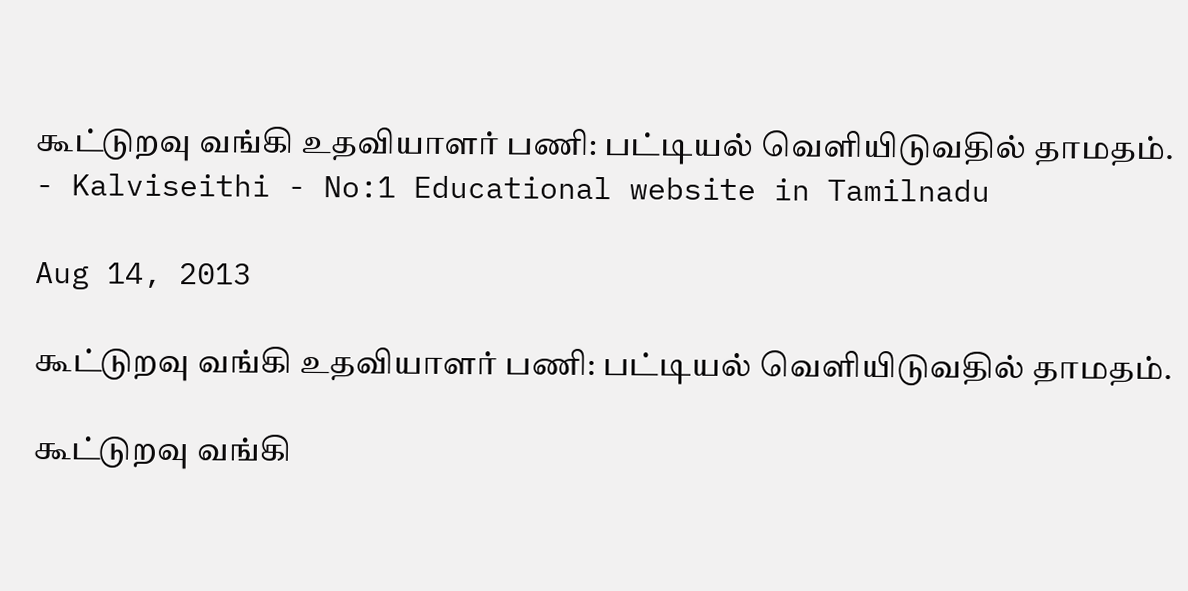கூட்டுறவு வங்கி உதவியாளர் பணி: பட்டியல் வெளியிடுவதில் தாமதம். - Kalviseithi - No:1 Educational website in Tamilnadu

Aug 14, 2013

கூட்டுறவு வங்கி உதவியாளர் பணி: பட்டியல் வெளியிடுவதில் தாமதம்.

கூட்டுறவு வங்கி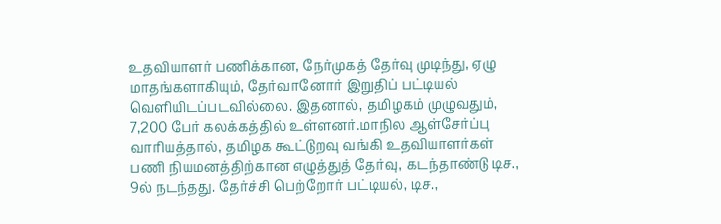உதவியாளர் பணிக்கான, நேர்முகத் தேர்வு முடிந்து, ஏழு மாதங்களாகியும், தேர்வானோர் இறுதிப் பட்டியல் வெளியிடப்படவில்லை. இதனால், தமிழகம் முழுவதும், 7,200 பேர் கலக்கத்தில் உள்ளனர்.மாநில ஆள்சேர்ப்பு வாரியத்தால், தமிழக கூட்டுறவு வங்கி உதவியாளர்கள் பணி நியமனத்திற்கான எழுத்துத் தேர்வு, கடந்தாண்டு டிச., 9ல் நடந்தது. தேர்ச்சி பெற்றோர் பட்டியல், டிச.,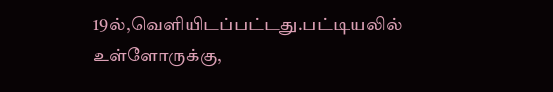19ல்,வெளியிடப்பட்டது.பட்டியலில் உள்ளோருக்கு,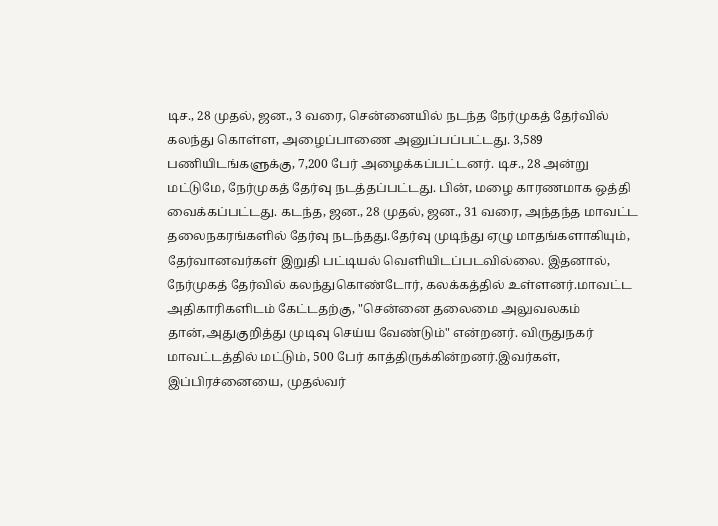டிச., 28 முதல், ஜன., 3 வரை, சென்னையில் நடந்த நேர்முகத் தேர்வில் கலந்து கொள்ள, அழைப்பாணை அனுப்பப்பட்டது. 3,589 பணியிடங்களுக்கு, 7,200 பேர் அழைக்கப்பட்டனர். டிச., 28 அன்று மட்டுமே, நேர்முகத் தேர்வு நடத்தப்பட்டது. பின், மழை காரணமாக ஒத்தி வைக்கப்பட்டது. கடந்த, ஜன., 28 முதல், ஜன., 31 வரை, அந்தந்த மாவட்ட தலைநகரங்களில் தேர்வு நடந்தது.தேர்வு முடிந்து ஏழு மாதங்களாகியும், தேர்வானவர்கள் இறுதி பட்டியல் வெளியிடப்படவில்லை. இதனால், நேர்முகத் தேர்வில் கலந்துகொண்டோர், கலக்கத்தில் உள்ளனர்.மாவட்ட அதிகாரிகளிடம் கேட்டதற்கு, "சென்னை தலைமை அலுவலகம் தான்,அதுகுறித்து முடிவு செய்ய வேண்டும்" என்றனர். விருதுநகர் மாவட்டத்தில் மட்டும், 500 பேர் காத்திருக்கின்றனர்.இவர்கள், இப்பிரச்னையை, முதல்வர்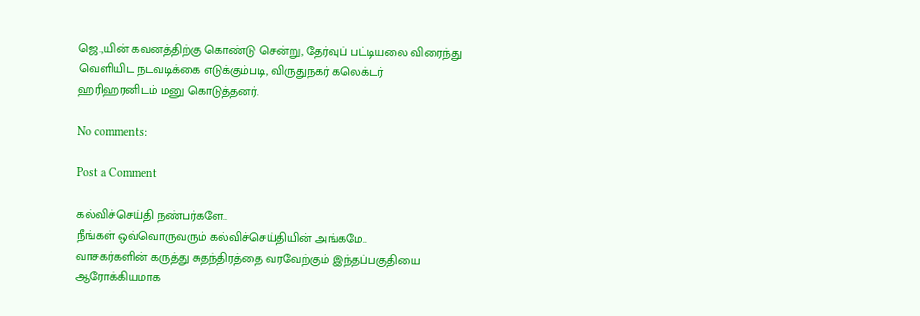ஜெ.,யின் கவனத்திற்கு கொண்டு சென்று, தேர்வுப் பட்டியலை விரைந்து வெளியிட நடவடிக்கை எடுக்கும்படி, விருதுநகர் கலெக்டர் ஹரிஹரனிடம் மனு கொடுத்தனர்.

No comments:

Post a Comment

கல்விச்செய்தி நண்பர்களே..
நீங்கள் ஒவ்வொருவரும் கல்விச்செய்தியின் அங்கமே..
வாசகர்களின் கருத்து சுதந்திரத்தை வரவேற்கும் இந்தப்பகுதியை ஆரோக்கியமாக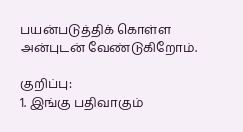பயன்படுத்திக் கொள்ள அன்புடன் வேண்டுகிறோம்.

குறிப்பு:
1. இங்கு பதிவாகும்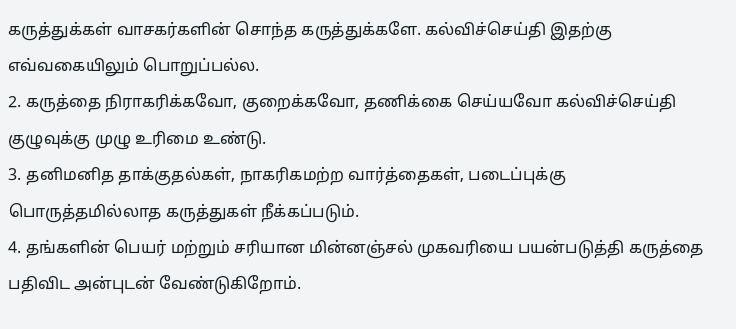கருத்துக்கள் வாசகர்களின் சொந்த கருத்துக்களே. கல்விச்செய்தி இதற்கு எவ்வகையிலும் பொறுப்பல்ல.
2. கருத்தை நிராகரிக்கவோ, குறைக்கவோ, தணிக்கை செய்யவோ கல்விச்செய்தி குழுவுக்கு முழு உரிமை உண்டு.
3. தனிமனித தாக்குதல்கள், நாகரிகமற்ற வார்த்தைகள், படைப்புக்கு பொருத்தமில்லாத கருத்துகள் நீக்கப்படும்.
4. தங்களின் பெயர் மற்றும் சரியான மின்னஞ்சல் முகவரியை பயன்படுத்தி கருத்தை பதிவிட அன்புடன் வேண்டுகிறோம்.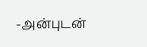-அன்புடன்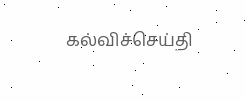கல்விச்செய்தி